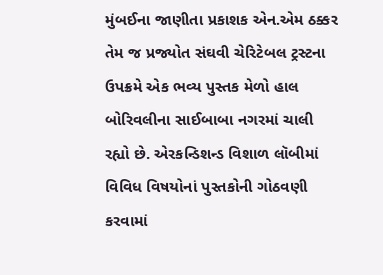મુંબઈના જાણીતા પ્રકાશક એન.એમ ઠક્કર તેમ જ પ્રજ્યોત સંઘવી ચેરિટેબલ ટ્રસ્ટના ઉપક્રમે એક ભવ્ય પુસ્તક મેળો હાલ બોરિવલીના સાઈબાબા નગરમાં ચાલી રહ્યો છે. એરકન્ડિશન્ડ વિશાળ લૉબીમાં વિવિધ વિષયોનાં પુસ્તકોની ગોઠવણી કરવામાં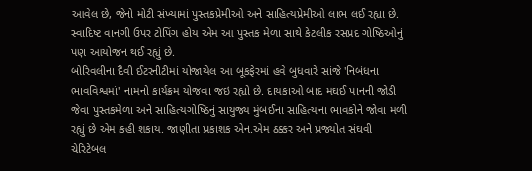આવેલ છે, જેનો મોટી સંખ્યામાં પુસ્તકપ્રેમીઓ અને સાહિત્યપ્રેમીઓ લાભ લઈ રહ્યા છે. સ્વાદિષ્ટ વાનગી ઉપર ટોપિંગ હોય એમ આ પુસ્તક મેળા સાથે કેટલીક રસપ્રદ ગોષ્ઠિઓનું પણ આયોજન થઈ રહ્યું છે.
બોરિવલીના દૈવી ઈટરનીટીમાં યોજાયેલ આ બૂકફેરમાં હવે બુધવારે સાંજે 'નિબંધના ભાવવિશ્વમાં' નામનો કાર્યક્રમ યોજવા જઇ રહ્યો છે. દાયકાઓ બાદ મઘઈ પાનની જોડી જેવા પુસ્તકમેળા અને સાહિત્યગોષ્ઠિનું સાયુજ્ય મુંબઈના સાહિત્યના ભાવકોને જોવા મળી રહ્યું છે એમ કહી શકાય. જાણીતા પ્રકાશક એન.એમ ઠક્કર અને પ્રજ્યોત સંઘવી ચેરિટેબલ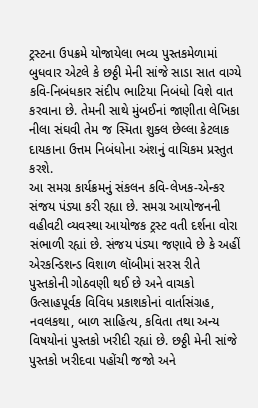ટ્રસ્ટના ઉપક્રમે યોજાયેલા ભવ્ય પુસ્તકમેળામાં બુધવાર એટલે કે છઠ્ઠી મેની સાંજે સાડા સાત વાગ્યે કવિ-નિબંધકાર સંદીપ ભાટિયા નિબંધો વિશે વાત કરવાના છે. તેમની સાથે મુંબઈનાં જાણીતા લેખિકા નીલા સંઘવી તેમ જ સ્મિતા શુક્લ છેલ્લા કેટલાક દાયકાના ઉત્તમ નિબંધોના અંશનું વાચિકમ પ્રસ્તુત કરશે.
આ સમગ્ર કાર્યક્રમનું સંકલન કવિ-લેખક-એન્કર સંજય પંડ્યા કરી રહ્યા છે. સમગ્ર આયોજનની વહીવટી વ્યવસ્થા આયોજક ટ્રસ્ટ વતી દર્શના વોરા સંભાળી રહ્યાં છે. સંજય પંડ્યા જણાવે છે કે અહીં એરકન્ડિશન્ડ વિશાળ લૉબીમાં સરસ રીતે પુસ્તકોની ગોઠવણી થઈ છે અને વાચકો ઉત્સાહપૂર્વક વિવિધ પ્રકાશકોનાં વાર્તાસંગ્રહ, નવલકથા, બાળ સાહિત્ય, કવિતા તથા અન્ય વિષયોનાં પુસ્તકો ખરીદી રહ્યાં છે. છઠ્ઠી મેની સાંજે પુસ્તકો ખરીદવા પહોંચી જજો અને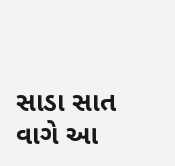સાડા સાત વાગે આ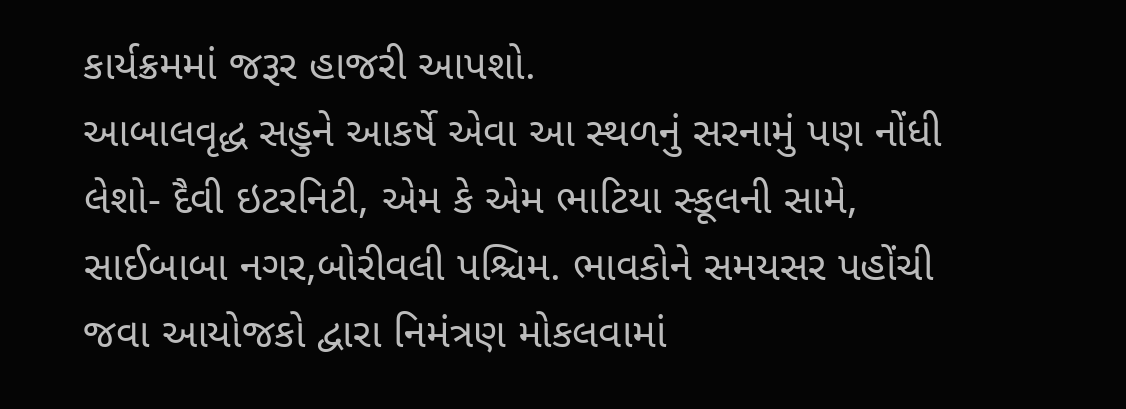કાર્યક્રમમાં જરૂર હાજરી આપશો.
આબાલવૃદ્ધ સહુને આકર્ષે એવા આ સ્થળનું સરનામું પણ નોંધી લેશો- દૈવી ઇટરનિટી, એમ કે એમ ભાટિયા સ્કૂલની સામે, સાઈબાબા નગર,બોરીવલી પશ્ચિમ. ભાવકોને સમયસર પહોંચી જવા આયોજકો દ્વારા નિમંત્રણ મોકલવામાં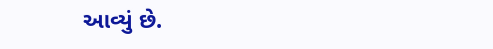આવ્યું છે.